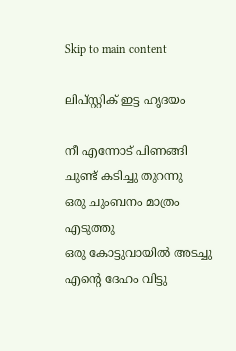Skip to main content

ലിപ്സ്റ്റിക് ഇട്ട ഹൃദയം

നീ എന്നോട് പിണങ്ങി
ചുണ്ട് കടിച്ചു തുറന്നു
ഒരു ചുംബനം മാത്രം എടുത്തു
ഒരു കോട്ടുവായിൽ അടച്ചു
എന്റെ ദേഹം വിട്ടു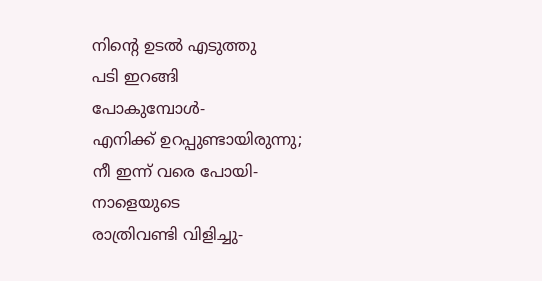നിന്റെ ഉടൽ എടുത്തു
പടി ഇറങ്ങി
പോകുമ്പോൾ-
എനിക്ക് ഉറപ്പുണ്ടായിരുന്നു;
നീ ഇന്ന് വരെ പോയി-
നാളെയുടെ
രാത്രിവണ്ടി വിളിച്ചു-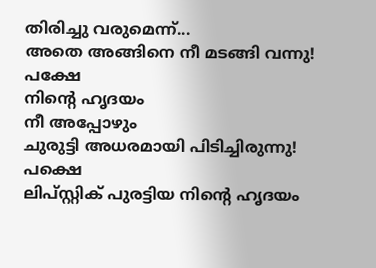തിരിച്ചു വരുമെന്ന്...
അതെ അങ്ങിനെ നീ മടങ്ങി വന്നു!
പക്ഷേ
നിന്റെ ഹൃദയം
നീ അപ്പോഴും
ചുരുട്ടി അധരമായി പിടിച്ചിരുന്നു!
പക്ഷെ
ലിപ്സ്റ്റിക് പുരട്ടിയ നിന്റെ ഹൃദയം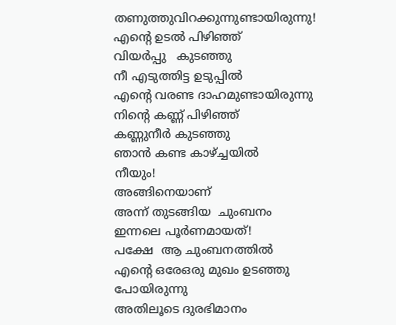തണുത്തുവിറക്കുന്നുണ്ടായിരുന്നു!
എന്റെ ഉടൽ പിഴിഞ്ഞ്
വിയർപ്പു   കുടഞ്ഞു
നീ എടുത്തിട്ട ഉടുപ്പിൽ
എന്റെ വരണ്ട ദാഹമുണ്ടായിരുന്നു
നിന്റെ കണ്ണ് പിഴിഞ്ഞ്
കണ്ണുനീർ കുടഞ്ഞു
ഞാൻ കണ്ട കാഴ്ച്ചയിൽ
നീയും!
അങ്ങിനെയാണ്
അന്ന് തുടങ്ങിയ  ചുംബനം
ഇന്നലെ പൂർണമായത്!
പക്ഷേ  ആ ചുംബനത്തിൽ
എന്റെ ഒരേഒരു മുഖം ഉടഞ്ഞു പോയിരുന്നു
അതിലൂടെ ദുരഭിമാനം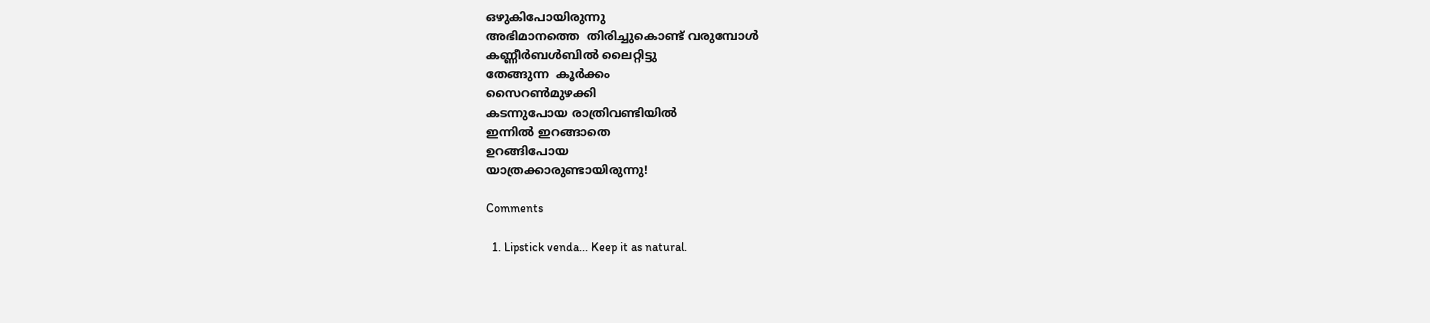ഒഴുകിപോയിരുന്നു
അഭിമാനത്തെ  തിരിച്ചുകൊണ്ട് വരുമ്പോൾ
കണ്ണീർബൾബിൽ ലൈറ്റിട്ടു
തേങ്ങുന്ന  കൂർക്കം
സൈറണ്‍മുഴക്കി
കടന്നുപോയ രാത്രിവണ്ടിയിൽ
ഇന്നിൽ ഇറങ്ങാതെ
ഉറങ്ങിപോയ
യാത്രക്കാരുണ്ടായിരുന്നു!

Comments

  1. Lipstick venda... Keep it as natural.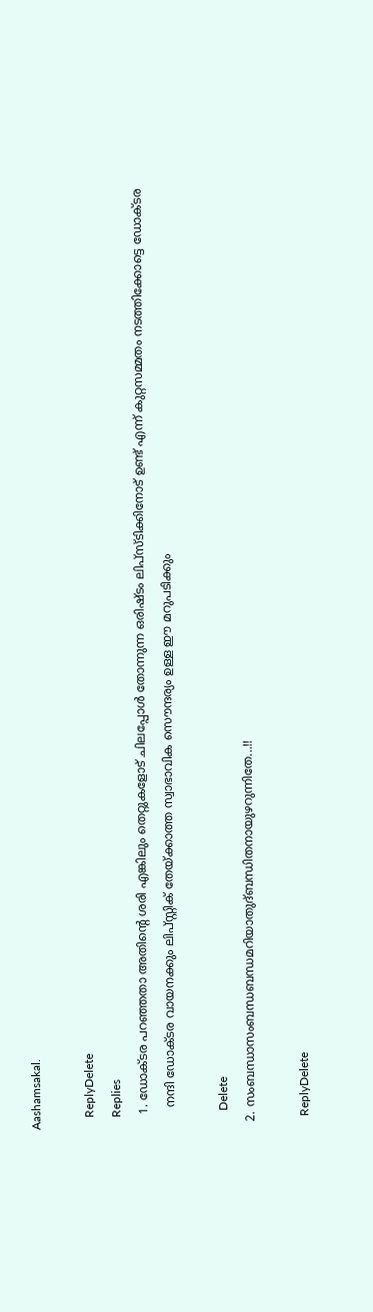Aashamsakal.

    ReplyDelete
    Replies
    1. ഡോക്ടര പറഞ്ഞതാ അതിന്റെ ശരി എങ്കിലും തെറ്റുകളോട് ചിലപ്പോൾ തോന്നുന്ന ഒരിഷ്ടം ലിപ്സ്ടിക്കിനോട് ഉണ്ട് എന്ന് കുറ്റസമ്മതം നടത്തിക്കോട്ടെ ഡോക്ടര
      നന്ദി ഡോക്ടര വായനക്കും ലിപ്സ്റ്റിക് തേയ്ക്കാത്ത സ്വാഭാവിക സൌന്ദര്യം ഉള്ള ഈ മറുപടിക്കും

      Delete
  2. സംബന്ധാസംബന്ധബന്ധമറിയാതുദ്ബന്ധിതനായുഴറുന്നിതേ...!!

    ReplyDelete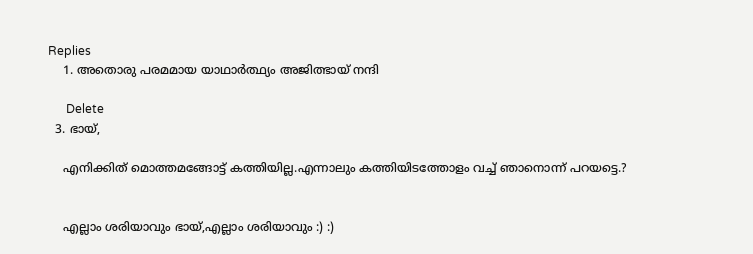Replies
    1. അതൊരു പരമമായ യാഥാർത്ഥ്യം അജിത്ഭായ് നന്ദി

      Delete
  3. ഭായ്,

    എനിക്കിത് മൊത്തമങ്ങോട്ട് കത്തിയില്ല.എന്നാലും കത്തിയിടത്തോളം വച്ച് ഞാനൊന്ന് പറയട്ടെ.?


    എല്ലാം ശരിയാവും ഭായ്,എല്ലാം ശരിയാവും :) :)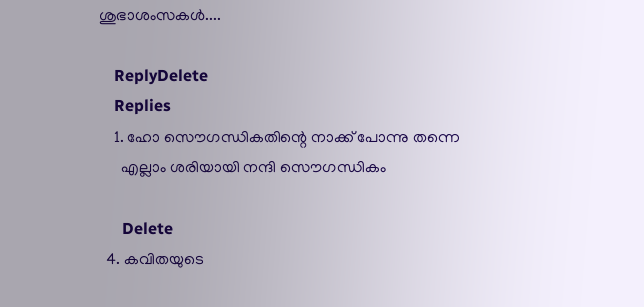ശുഭാശംസകൾ....

    ReplyDelete
    Replies
    1. ഹോ സൌഗന്ധികതിന്റെ നാക്ക്‌ പോന്നു തന്നെ
      എല്ലാം ശരിയായി നന്ദി സൌഗന്ധികം

      Delete
  4. കവിതയുടെ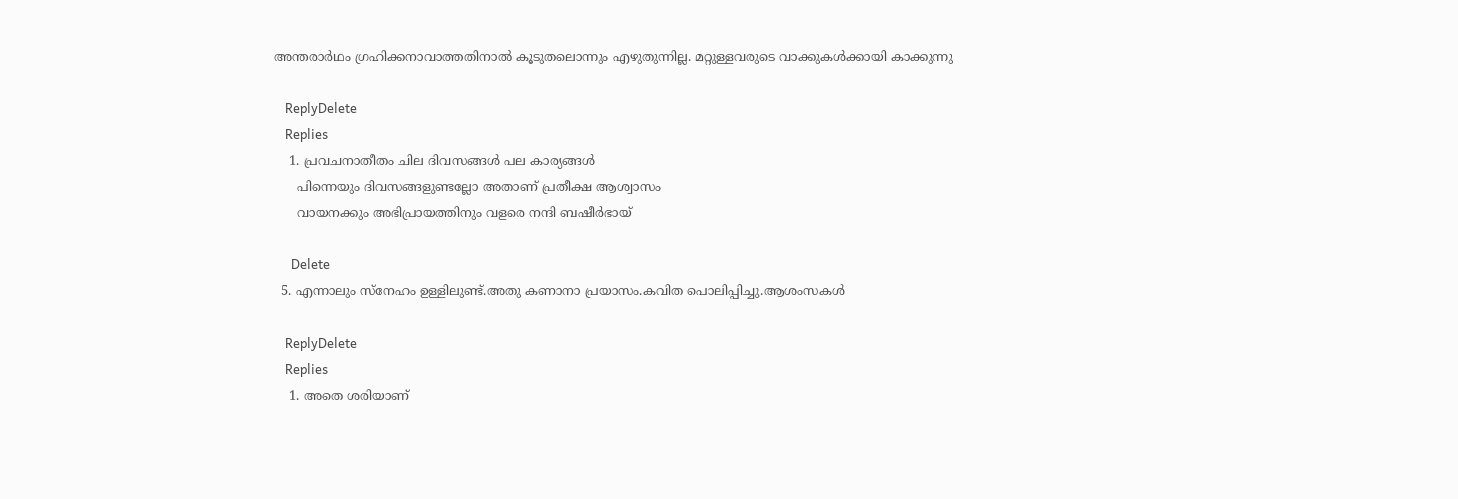അന്തരാർഥം ഗ്രഹിക്കനാവാത്തതിനാൽ കൂടുതലൊന്നും എഴുതുന്നില്ല. മറ്റുള്ളവരുടെ വാക്കുകൾക്കായി കാക്കുന്നു

    ReplyDelete
    Replies
    1. പ്രവചനാതീതം ചില ദിവസങ്ങൾ പല കാര്യങ്ങൾ
      പിന്നെയും ദിവസങ്ങളുണ്ടല്ലോ അതാണ് പ്രതീക്ഷ ആശ്വാസം
      വായനക്കും അഭിപ്രായത്തിനും വളരെ നന്ദി ബഷീർഭായ്

      Delete
  5. എന്നാലും സ്നേഹം ഉള്ളിലുണ്ട്.അതു കണാനാ പ്രയാസം.കവിത പൊലിപ്പിച്ചു.ആശംസകൾ

    ReplyDelete
    Replies
    1. അതെ ശരിയാണ്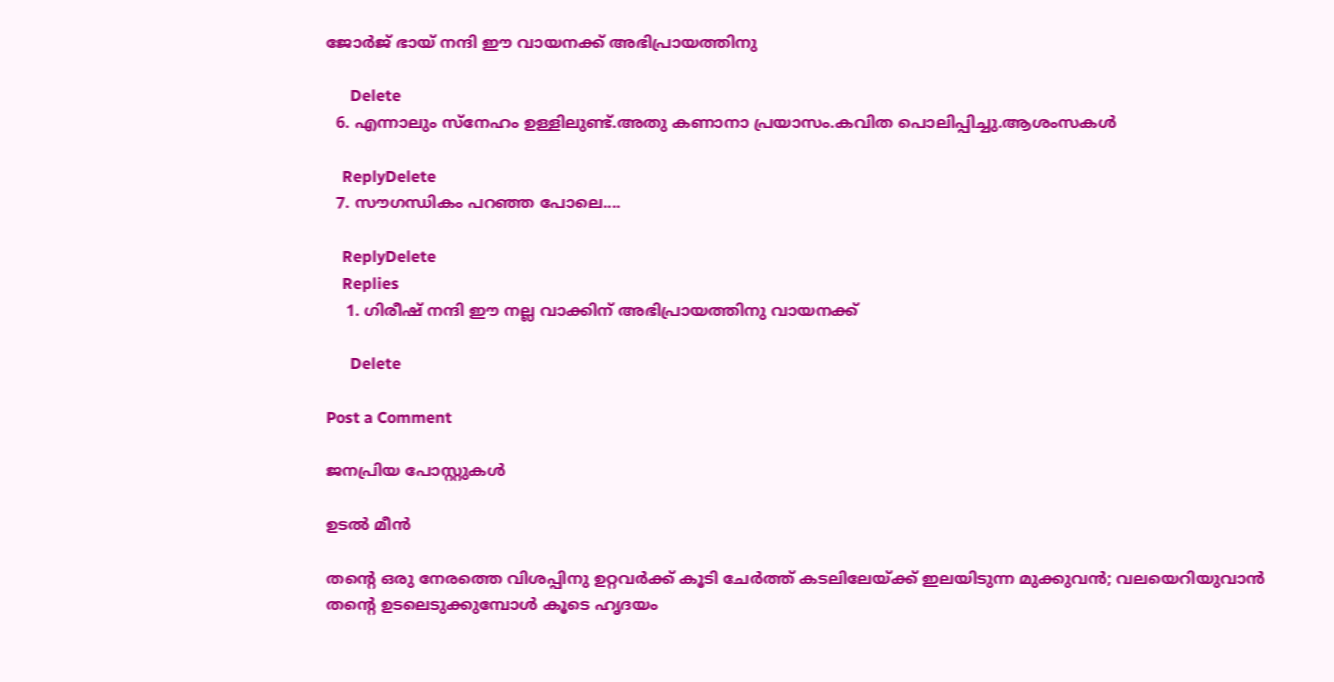ജോർജ് ഭായ് നന്ദി ഈ വായനക്ക് അഭിപ്രായത്തിനു

      Delete
  6. എന്നാലും സ്നേഹം ഉള്ളിലുണ്ട്.അതു കണാനാ പ്രയാസം.കവിത പൊലിപ്പിച്ചു.ആശംസകൾ

    ReplyDelete
  7. സൗഗന്ധികം പറഞ്ഞ പോലെ....

    ReplyDelete
    Replies
    1. ഗിരീഷ്‌ നന്ദി ഈ നല്ല വാക്കിന് അഭിപ്രായത്തിനു വായനക്ക്

      Delete

Post a Comment

ജനപ്രിയ പോസ്റ്റുകൾ

ഉടൽ മീൻ

തന്റെ ഒരു നേരത്തെ വിശപ്പിനു ഉറ്റവർക്ക്‌ കൂടി ചേർത്ത് കടലിലേയ്ക്ക് ഇലയിടുന്ന മുക്കുവൻ; വലയെറിയുവാൻ തന്റെ ഉടലെടുക്കുമ്പോൾ കൂടെ ഹൃദയം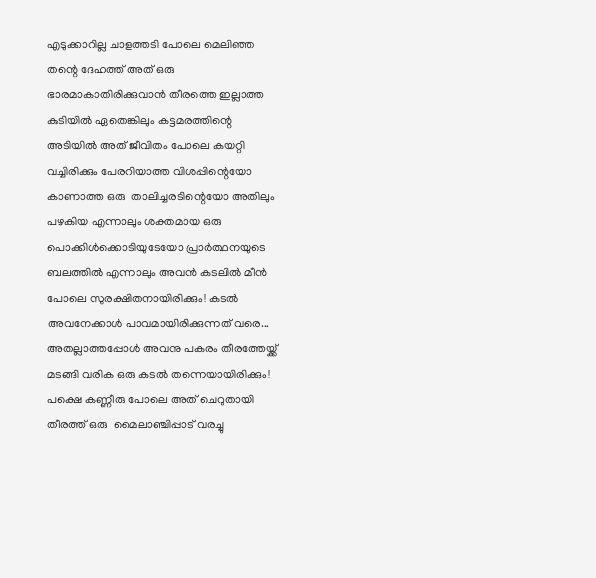എടുക്കാറില്ല ചാളത്തടി പോലെ മെലിഞ്ഞ തന്റെ ദേഹത്ത് അത് ഒരു ഭാരമാകാതിരിക്കുവാൻ തീരത്തെ ഇല്ലാത്ത കുടിയിൽ ഏതെങ്കിലും കട്ടമരത്തിന്റെ അടിയിൽ അത് ജീവിതം പോലെ കയറ്റി വച്ചിരിക്കും പേരറിയാത്ത വിശപ്പിന്റെയോ കാണാത്ത ഒരു  താലിച്ചരടിന്റെയോ അതിലും പഴകിയ എന്നാലും ശക്തമായ ഒരു പൊക്കിൾക്കൊടിയുടേയോ പ്രാർത്ഥനയുടെ ബലത്തിൽ എന്നാലും അവൻ കടലിൽ മീൻ പോലെ സുരക്ഷിതനായിരിക്കും! കടൽ അവനേക്കാൾ പാവമായിരിക്കുന്നത് വരെ... അതല്ലാത്തപ്പോൾ അവനു പകരം തീരത്തേയ്ക്ക് മടങ്ങി വരിക ഒരു കടൽ തന്നെയായിരിക്കും! പക്ഷെ കണ്ണീരു പോലെ അത് ചെറുതായി തീരത്ത് ഒരു  മൈലാഞ്ചിപ്പാട് വരച്ചു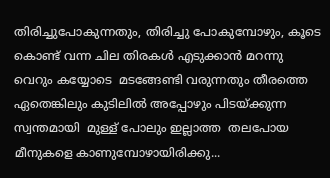തിരിച്ചുപോകുന്നതും, തിരിച്ചു പോകുമ്പോഴും, കൂടെ കൊണ്ട് വന്ന ചില തിരകൾ എടുക്കാൻ മറന്നു വെറും കയ്യോടെ  മടങ്ങേണ്ടി വരുന്നതും തീരത്തെ ഏതെങ്കിലും കുടിലിൽ അപ്പോഴും പിടയ്ക്കുന്ന സ്വന്തമായി  മുള്ള് പോലും ഇല്ലാത്ത  തലപോയ മീനുകളെ കാണുമ്പോഴായിരിക്കു...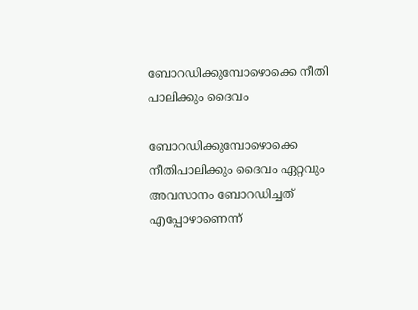ബോറഡിക്കുമ്പോഴൊക്കെ നീതി പാലിക്കും ദൈവം

ബോറഡിക്കുമ്പോഴൊക്കെ നീതിപാലിക്കും ദൈവം ഏറ്റവും അവസാനം ബോറഡിച്ചത് എപ്പോഴാണെന്ന്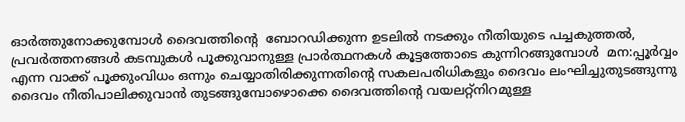ഓർത്തുനോക്കുമ്പോൾ ദൈവത്തിൻ്റെ  ബോറഡിക്കുന്ന ഉടലിൽ നടക്കും നീതിയുടെ പച്ചകുത്തൽ,  പ്രവർത്തനങ്ങൾ കടമ്പുകൾ പൂക്കുവാനുള്ള പ്രാർത്ഥനകൾ കൂട്ടത്തോടെ കുന്നിറങ്ങുമ്പോൾ  മന:പ്പൂർവ്വം എന്ന വാക്ക് പൂക്കുംവിധം ഒന്നും ചെയ്യാതിരിക്കുന്നതിൻ്റെ സകലപരിധികളും ദൈവം ലംഘിച്ചുതുടങ്ങുന്നു ദൈവം നീതിപാലിക്കുവാൻ തുടങ്ങുമ്പോഴൊക്കെ ദൈവത്തിൻ്റെ വയലറ്റ്നിറമുള്ള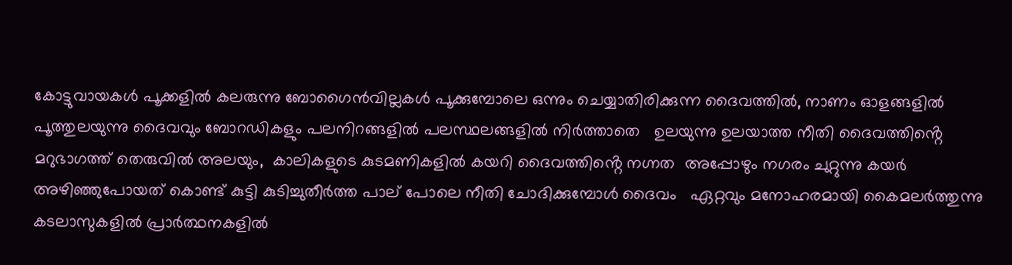കോട്ടുവായകൾ പൂക്കളിൽ കലരുന്നു ബോഗൈൻവില്ലകൾ പൂക്കുമ്പോലെ ഒന്നും ചെയ്യാതിരിക്കുന്ന ദൈവത്തിൽ, നാണം ഓളങ്ങളിൽ പൂത്തുലയുന്നു ദൈവവും ബോറഡികളും പലനിറങ്ങളിൽ പലസ്ഥലങ്ങളിൽ നിർത്താതെ   ഉലയുന്നു ഉലയാത്ത നീതി ദൈവത്തിൻ്റെ മറുഭാഗത്ത് തെരുവിൽ അലയും,  കാലികളുടെ കുടമണികളിൽ കയറി ദൈവത്തിൻ്റെ നഗ്നത  അപ്പോഴും നഗരം ചുറ്റുന്നു കയർ അഴിഞ്ഞുപോയത് കൊണ്ട് കുട്ടി കുടിച്ചുതീർത്ത പാല് പോലെ നീതി ചോദിക്കുമ്പോൾ ദൈവം   ഏറ്റവും മനോഹരമായി കൈമലർത്തുന്നു കടലാസുകളിൽ പ്രാർത്ഥനകളിൽ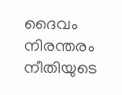ദൈവം നിരന്തരം  നീതിയുടെ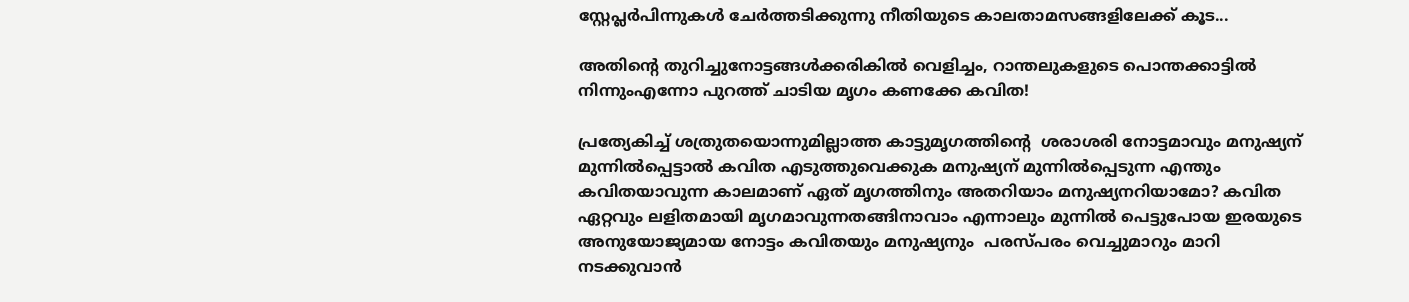സ്റ്റേപ്ലർപിന്നുകൾ ചേർത്തടിക്കുന്നു നീതിയുടെ കാലതാമസങ്ങളിലേക്ക് കൂട...

അതിൻ്റെ തുറിച്ചുനോട്ടങ്ങൾക്കരികിൽ വെളിച്ചം, റാന്തലുകളുടെ പൊന്തക്കാട്ടിൽ നിന്നുംഎന്നോ പുറത്ത് ചാടിയ മൃഗം കണക്കേ കവിത!

പ്രത്യേകിച്ച് ശത്രുതയൊന്നുമില്ലാത്ത കാട്ടുമൃഗത്തിൻ്റെ  ശരാശരി നോട്ടമാവും മനുഷ്യന് മുന്നിൽപ്പെട്ടാൽ കവിത എടുത്തുവെക്കുക മനുഷ്യന് മുന്നിൽപ്പെടുന്ന എന്തും കവിതയാവുന്ന കാലമാണ് ഏത് മൃഗത്തിനും അതറിയാം മനുഷ്യനറിയാമോ? കവിത ഏറ്റവും ലളിതമായി മൃഗമാവുന്നതങ്ങിനാവാം എന്നാലും മുന്നിൽ പെട്ടുപോയ ഇരയുടെ അനുയോജ്യമായ നോട്ടം കവിതയും മനുഷ്യനും  പരസ്പരം വെച്ചുമാറും മാറി നടക്കുവാൻ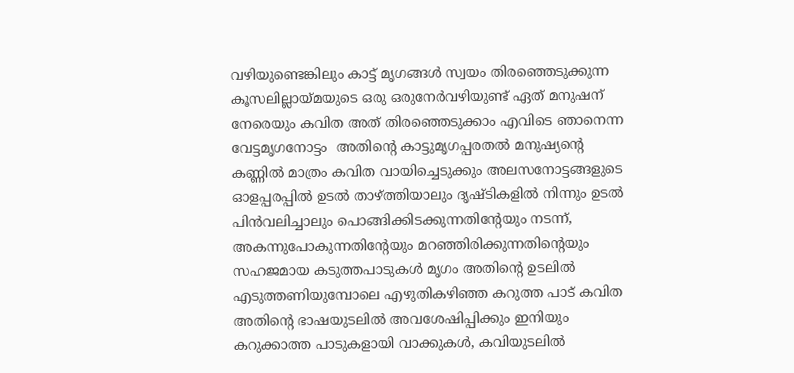വഴിയുണ്ടെങ്കിലും കാട്ട് മൃഗങ്ങൾ സ്വയം തിരഞ്ഞെടുക്കുന്ന കൂസലില്ലായ്മയുടെ ഒരു ഒരുനേർവഴിയുണ്ട് ഏത് മനുഷന് നേരെയും കവിത അത് തിരഞ്ഞെടുക്കാം എവിടെ ഞാനെന്ന വേട്ടമൃഗനോട്ടം  അതിൻ്റെ കാട്ടുമൃഗപ്പരതൽ മനുഷ്യൻ്റെ കണ്ണിൽ മാത്രം കവിത വായിച്ചെടുക്കും അലസനോട്ടങ്ങളുടെ ഓളപ്പരപ്പിൽ ഉടൽ താഴ്ത്തിയാലും ദൃഷ്ടികളിൽ നിന്നും ഉടൽ പിൻവലിച്ചാലും പൊങ്ങിക്കിടക്കുന്നതിൻ്റേയും നടന്ന്, അകന്നുപോകുന്നതിൻ്റേയും മറഞ്ഞിരിക്കുന്നതിൻ്റെയും സഹജമായ കടുത്തപാടുകൾ മൃഗം അതിൻ്റെ ഉടലിൽ  എടുത്തണിയുമ്പോലെ എഴുതികഴിഞ്ഞ കറുത്ത പാട് കവിത അതിൻ്റെ ഭാഷയുടലിൽ അവശേഷിപ്പിക്കും ഇനിയും കറുക്കാത്ത പാടുകളായി വാക്കുകൾ, കവിയുടലിൽ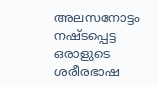അലസനോട്ടം നഷ്ടപ്പെട്ട ഒരാളുടെ ശരീരഭാഷ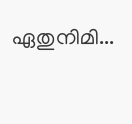ഏതുനിമി...